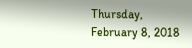Thursday, February 8, 2018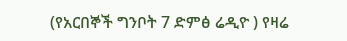(የአርበኞች ግንቦት 7 ድምፅ ሬዲዮ ) የዛሬ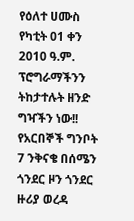የዕለተ ሀሙስ የካቲት 01 ቀን 2010 ዓ.ም. ፕሮግራማችንን ትከታተሉት ዘንድ ግዣችን ነው!! የአርበኞች ግንቦት 7 ንቅናቄ በሰሜን ጎንደር ዞን ጎንደር ዙሪያ ወረዳ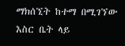ማክሰኚት ከተማ በሚገኘው እስር ቤት ላይ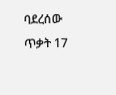ባደረሰው ጥቃት 17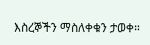እስረኞችን ማስለቀቁን ታወቀ።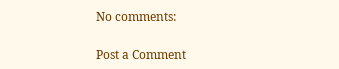No comments:

Post a Comment